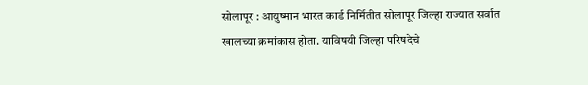सोलापूर : आयुष्मान भारत कार्ड निर्मितीत सोलापूर जिल्हा राज्यात सर्वात खालच्या क्रमांकास होता. याविषयी जिल्हा परिषदेचे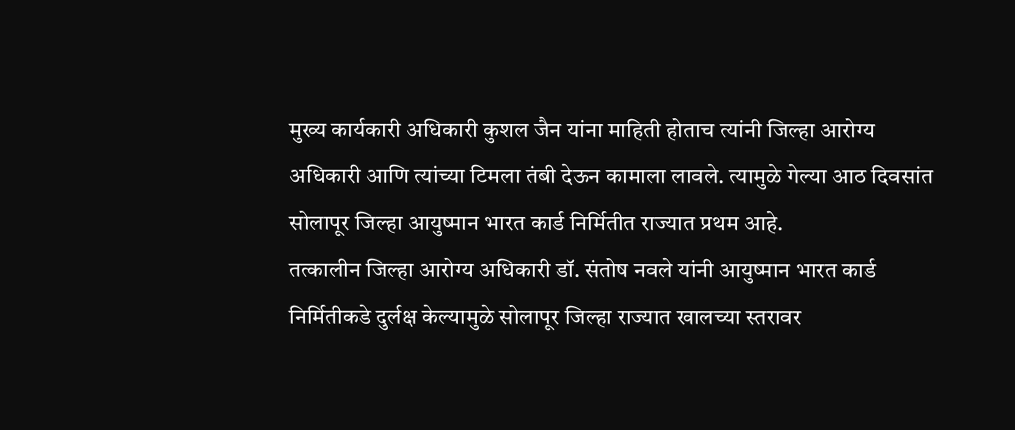मुख्य कार्यकारी अधिकारी कुशल जैन यांना माहिती होताच त्यांनी जिल्हा आरोग्य अधिकारी आणि त्यांच्या टिमला तंबी देऊन कामाला लावले. त्यामुळे गेल्या आठ दिवसांत सोलापूर जिल्हा आयुष्मान भारत कार्ड निर्मितीत राज्यात प्रथम आहे.
तत्कालीन जिल्हा आरोग्य अधिकारी डॉ. संतोष नवले यांनी आयुष्मान भारत कार्ड निर्मितीकडे दुर्लक्ष केल्यामुळे सोलापूर जिल्हा राज्यात खालच्या स्तरावर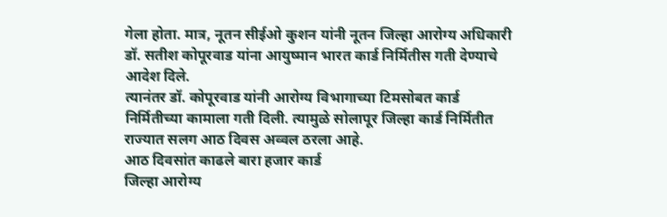गेला होता. मात्र, नूतन सीईओ कुशन यांनी नूतन जिल्हा आरोग्य अधिकारी डॉ. सतीश कोपूरवाड यांना आयुष्मान भारत कार्ड निर्मितीस गती देण्याचे आदेश दिले.
त्यानंतर डॉ. कोपूरवाड यांनी आरोग्य विभागाच्या टिमसोबत कार्ड निर्मितीच्या कामाला गती दिली. त्यामुळे सोलापूर जिल्हा कार्ड निर्मितीत राज्यात सलग आठ दिवस अव्वल ठरला आहे.
आठ दिवसांत काढले बारा हजार कार्ड
जिल्हा आरोग्य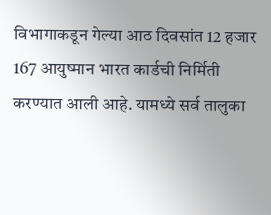विभागाकडून गेल्या आठ दिवसांत 12 हजार 167 आयुष्मान भारत कार्डची निर्मिती करण्यात आली आहे. यामध्ये सर्व तालुका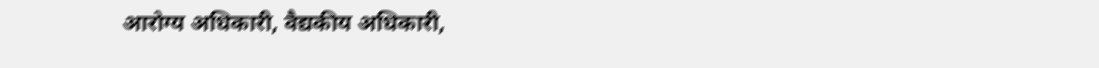आरोग्य अधिकारी, वैद्यकीय अधिकारी,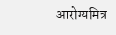आरोग्यमित्र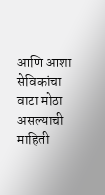आणि आशा सेविकांचा वाटा मोठा असल्याची माहिती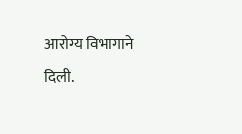आरोग्य विभागाने दिली.